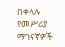በቀላሉ የመሥሪያ ማገናኛዎች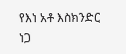የእነ አቶ እስክንድር ነጋ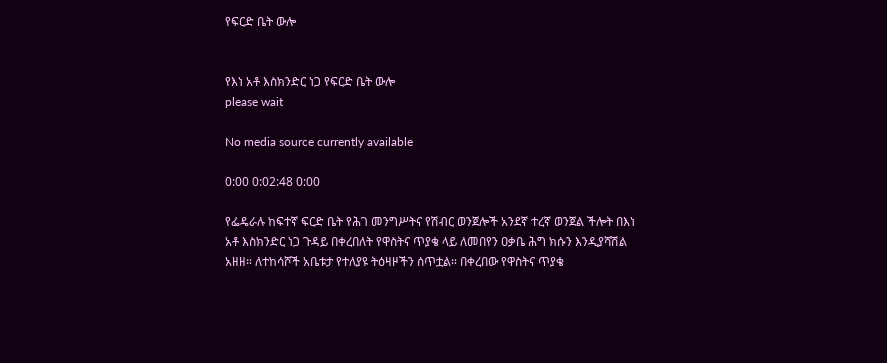የፍርድ ቤት ውሎ


የእነ አቶ እስክንድር ነጋ የፍርድ ቤት ውሎ
please wait

No media source currently available

0:00 0:02:48 0:00

የፌዴራሉ ከፍተኛ ፍርድ ቤት የሕገ መንግሥትና የሽብር ወንጀሎች አንደኛ ተረኛ ወንጀል ችሎት በእነ አቶ እስክንድር ነጋ ጉዳይ በቀረበለት የዋስትና ጥያቄ ላይ ለመበየን ዐቃቤ ሕግ ክሱን እንዲያሻሽል አዘዘ። ለተከሳሾች አቤቱታ የተለያዩ ትዕዛዞችን ሰጥቷል። በቀረበው የዋስትና ጥያቄ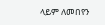ላይም ለመበየን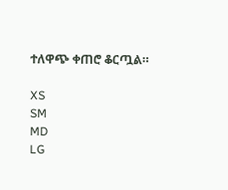ተለዋጭ ቀጠሮ ቆርጧል።

XS
SM
MD
LG